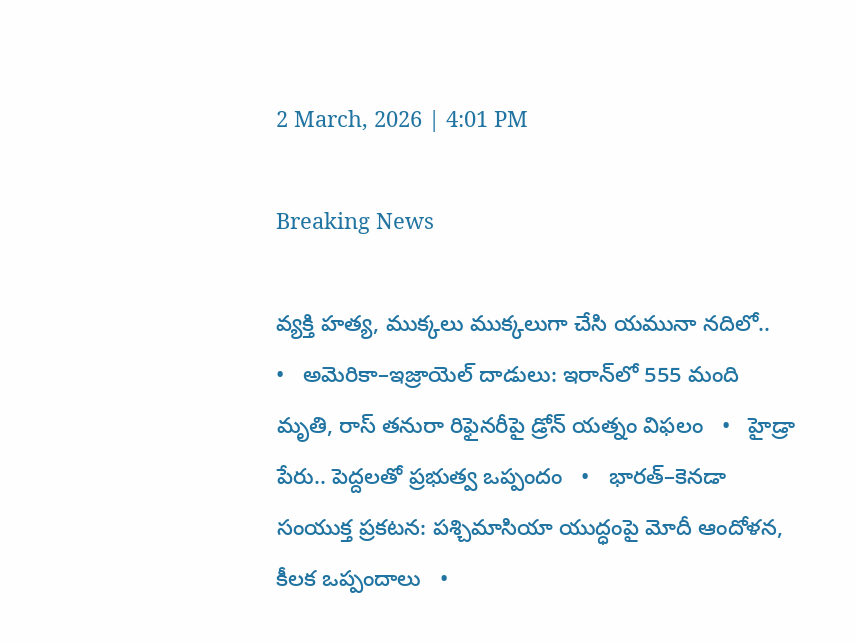2 March, 2026 | 4:01 PM

Breaking News

వ్యక్తి హత్య, ముక్కలు ముక్కలుగా చేసి యమునా నదిలో..   •   అమెరికా–ఇజ్రాయెల్ దాడులు: ఇరాన్‌లో 555 మంది మృతి, రాస్ తనురా రిఫైనరీపై డ్రోన్ యత్నం విఫలం   •   హైడ్రా పేరు.. పెద్దలతో ప్రభుత్వ ఒప్పందం   •   భారత్–కెనడా సంయుక్త ప్రకటన: పశ్చిమాసియా యుద్ధంపై మోదీ ఆందోళన, కీలక ఒప్పందాలు   •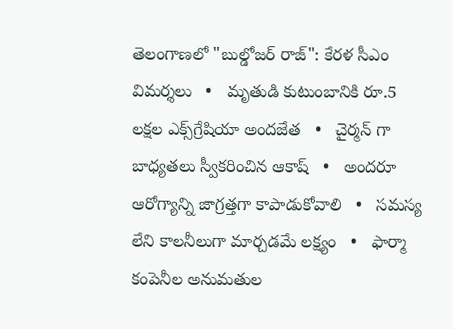తెలంగాణలో "బుల్డోజర్ రాజ్": కేరళ సీఎం విమర్శలు   •   మృతుడి కుటుంబానికి రూ.5 లక్షల ఎక్స్‌గ్రేషియా అందజేత   •   చైర్మన్ గా బాధ్యతలు స్వీకరించిన ఆకాష్   •   అందరూ ఆరోగ్యాన్ని జాగ్రత్తగా కాపాడుకోవాలి   •   సమస్య లేని కాలనీలుగా మార్చడమే లక్ష్యం   •   ఫార్మా కంపెనీల అనుమతుల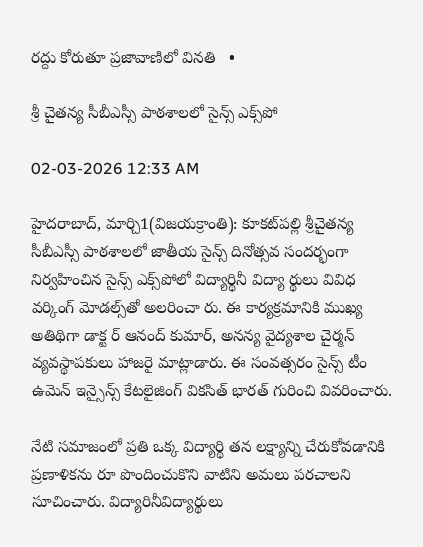రద్దు కోరుతూ ప్రజావాణిలో వినతి   •

శ్రీ చైతన్య సీబీఎస్సీ పాఠశాలలో సైన్స్ ఎక్స్‌పో

02-03-2026 12:33 AM

హైదరాబాద్, మార్చి1(విజయక్రాంతి): కూకట్‌పల్లి శ్రీచైతన్య సీబీఎస్సీ పాఠశాలలో జాతీయ సైన్స్ దినోత్సవ సందర్భంగా నిర్వహించిన సైన్స్ ఎక్స్‌పోలో విద్యార్థినీ విద్యా ర్థులు వివిధ వర్కింగ్ మోడల్స్‌తో అలరించా రు. ఈ కార్యక్రమానికి ముఖ్య అతిథిగా డాక్ట ర్ ఆనంద్ కుమార్, అనన్య వైద్యశాల చైర్మన్ వ్యవస్థాపకులు హాజరై మాట్లాడారు. ఈ సంవత్సరం సైన్స్ టీం ఉమెన్ ఇన్సైన్స్ కేటలైజింగ్ వికసిత్ భారత్ గురించి వివరించారు.

నేటి సమాజంలో ప్రతి ఒక్క విద్యార్థి తన లక్ష్యాన్ని చేరుకోవడానికి ప్రణాళికను రూ పొందించుకొని వాటిని అమలు పరచాలని సూచించారు. విద్యారినీవిద్యార్థులు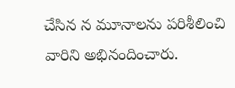చేసిన న మూనాలను పరిశీలించి వారిని అభినందించారు.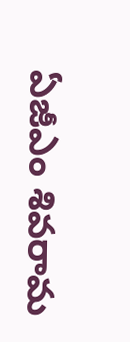ఏజీఎం శివరామ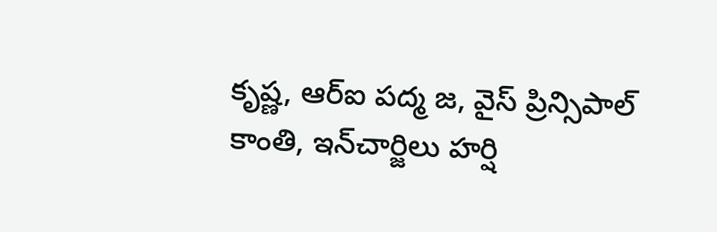కృష్ణ, ఆర్‌ఐ పద్మ జ, వైస్ ప్రిన్సిపాల్ కాంతి, ఇన్‌చార్జిలు హర్షి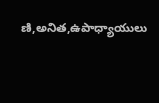ణి,అనిత,ఉపాధ్యాయులు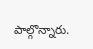పాల్గొన్నారు.